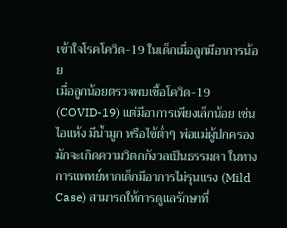เข้าใจโรคโควิด-19 ในเด็กเมื่อลูกมีอาการน้อย
เมื่อลูกน้อยตรวจพบเชื้อโควิด-19 (COVID-19) แต่มีอาการเพียงเล็กน้อย เช่น ไอแห้ง มีน้ำมูก หรือไข้ต่ำๆ พ่อแม่ผู้ปกครองมักจะเกิดความวิตกกังวลเป็นธรรมดา ในทางการแพทย์หากเด็กมีอาการไม่รุนแรง (Mild Case) สามารถให้การดูแลรักษาที่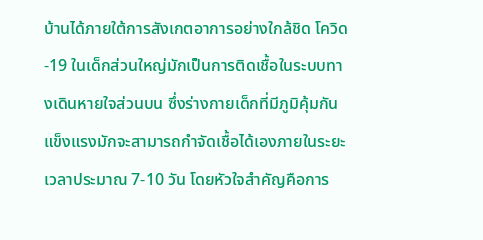บ้านได้ภายใต้การสังเกตอาการอย่างใกล้ชิด โควิด-19 ในเด็กส่วนใหญ่มักเป็นการติดเชื้อในระบบทางเดินหายใจส่วนบน ซึ่งร่างกายเด็กที่มีภูมิคุ้มกันแข็งแรงมักจะสามารถกำจัดเชื้อได้เองภายในระยะเวลาประมาณ 7-10 วัน โดยหัวใจสำคัญคือการ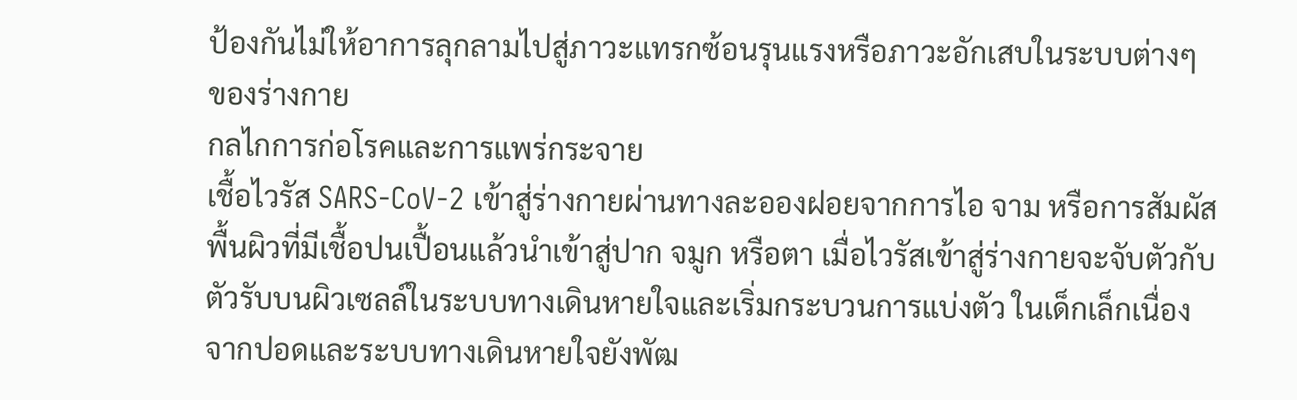ป้องกันไม่ให้อาการลุกลามไปสู่ภาวะแทรกซ้อนรุนแรงหรือภาวะอักเสบในระบบต่างๆ ของร่างกาย
กลไกการก่อโรคและการแพร่กระจาย
เชื้อไวรัส SARS-CoV-2 เข้าสู่ร่างกายผ่านทางละอองฝอยจากการไอ จาม หรือการสัมผัสพื้นผิวที่มีเชื้อปนเปื้อนแล้วนำเข้าสู่ปาก จมูก หรือตา เมื่อไวรัสเข้าสู่ร่างกายจะจับตัวกับตัวรับบนผิวเซลล์ในระบบทางเดินหายใจและเริ่มกระบวนการแบ่งตัว ในเด็กเล็กเนื่องจากปอดและระบบทางเดินหายใจยังพัฒ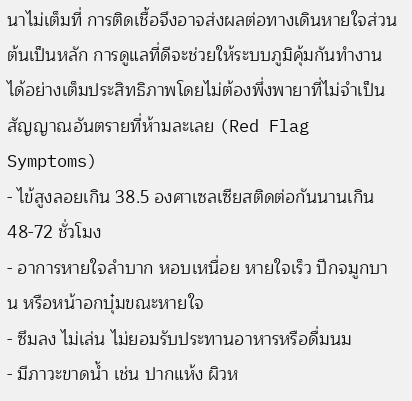นาไม่เต็มที่ การติดเชื้อจึงอาจส่งผลต่อทางเดินหายใจส่วนต้นเป็นหลัก การดูแลที่ดีจะช่วยให้ระบบภูมิคุ้มกันทำงานได้อย่างเต็มประสิทธิภาพโดยไม่ต้องพึ่งพายาที่ไม่จำเป็น
สัญญาณอันตรายที่ห้ามละเลย (Red Flag Symptoms)
- ไข้สูงลอยเกิน 38.5 องศาเซลเซียสติดต่อกันนานเกิน 48-72 ชั่วโมง
- อาการหายใจลำบาก หอบเหนื่อย หายใจเร็ว ปีกจมูกบาน หรือหน้าอกบุ๋มขณะหายใจ
- ซึมลง ไม่เล่น ไม่ยอมรับประทานอาหารหรือดื่มนม
- มีภาวะขาดน้ำ เช่น ปากแห้ง ผิวห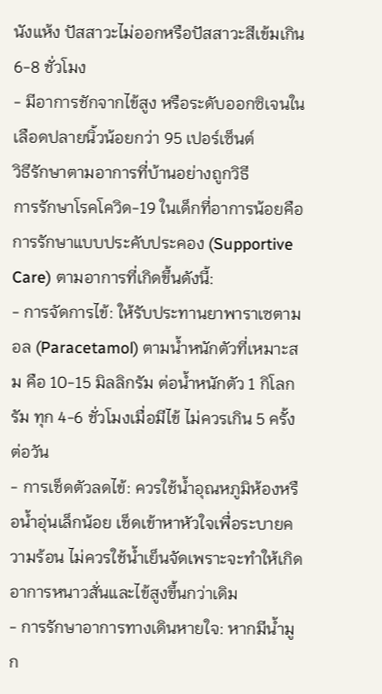นังแห้ง ปัสสาวะไม่ออกหรือปัสสาวะสีเข้มเกิน 6-8 ชั่วโมง
- มีอาการชักจากไข้สูง หรือระดับออกซิเจนในเลือดปลายนิ้วน้อยกว่า 95 เปอร์เซ็นต์
วิธีรักษาตามอาการที่บ้านอย่างถูกวิธี
การรักษาโรคโควิด-19 ในเด็กที่อาการน้อยคือการรักษาแบบประคับประคอง (Supportive Care) ตามอาการที่เกิดขึ้นดังนี้:
- การจัดการไข้: ให้รับประทานยาพาราเซตามอล (Paracetamol) ตามน้ำหนักตัวที่เหมาะสม คือ 10-15 มิลลิกรัม ต่อน้ำหนักตัว 1 กิโลกรัม ทุก 4-6 ชั่วโมงเมื่อมีไข้ ไม่ควรเกิน 5 ครั้งต่อวัน
- การเช็ดตัวลดไข้: ควรใช้น้ำอุณหภูมิห้องหรือน้ำอุ่นเล็กน้อย เช็ดเข้าหาหัวใจเพื่อระบายความร้อน ไม่ควรใช้น้ำเย็นจัดเพราะจะทำให้เกิดอาการหนาวสั่นและไข้สูงขึ้นกว่าเดิม
- การรักษาอาการทางเดินหายใจ: หากมีน้ำมูก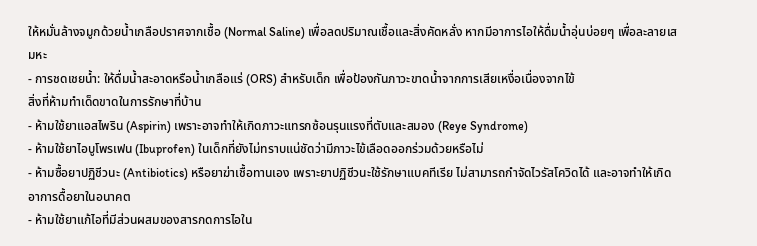ให้หมั่นล้างจมูกด้วยน้ำเกลือปราศจากเชื้อ (Normal Saline) เพื่อลดปริมาณเชื้อและสิ่งคัดหลั่ง หากมีอาการไอให้ดื่มน้ำอุ่นบ่อยๆ เพื่อละลายเสมหะ
- การชดเชยน้ำ: ให้ดื่มน้ำสะอาดหรือน้ำเกลือแร่ (ORS) สำหรับเด็ก เพื่อป้องกันภาวะขาดน้ำจากการเสียเหงื่อเนื่องจากไข้
สิ่งที่ห้ามทำเด็ดขาดในการรักษาที่บ้าน
- ห้ามใช้ยาแอสไพริน (Aspirin) เพราะอาจทำให้เกิดภาวะแทรกซ้อนรุนแรงที่ตับและสมอง (Reye Syndrome)
- ห้ามใช้ยาไอบูโพรเฟน (Ibuprofen) ในเด็กที่ยังไม่ทราบแน่ชัดว่ามีภาวะไข้เลือดออกร่วมด้วยหรือไม่
- ห้ามซื้อยาปฏิชีวนะ (Antibiotics) หรือยาฆ่าเชื้อทานเอง เพราะยาปฏิชีวนะใช้รักษาแบคทีเรีย ไม่สามารถกำจัดไวรัสโควิดได้ และอาจทำให้เกิดอาการดื้อยาในอนาคต
- ห้ามใช้ยาแก้ไอที่มีส่วนผสมของสารกดการไอใน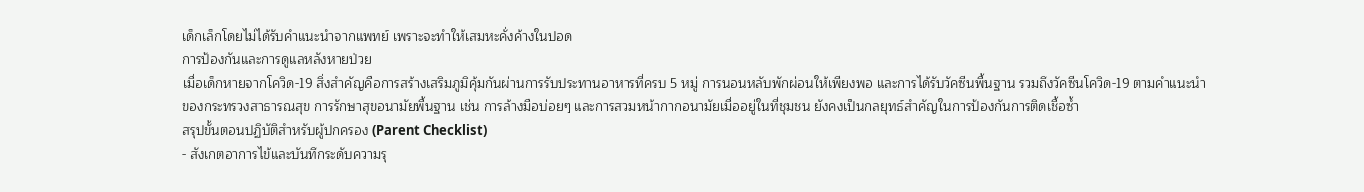เด็กเล็กโดยไม่ได้รับคำแนะนำจากแพทย์ เพราะจะทำให้เสมหะคั่งค้างในปอด
การป้องกันและการดูแลหลังหายป่วย
เมื่อเด็กหายจากโควิด-19 สิ่งสำคัญคือการสร้างเสริมภูมิคุ้มกันผ่านการรับประทานอาหารที่ครบ 5 หมู่ การนอนหลับพักผ่อนให้เพียงพอ และการได้รับวัคซีนพื้นฐาน รวมถึงวัคซีนโควิด-19 ตามคำแนะนำของกระทรวงสาธารณสุข การรักษาสุขอนามัยพื้นฐาน เช่น การล้างมือบ่อยๆ และการสวมหน้ากากอนามัยเมื่ออยู่ในที่ชุมชน ยังคงเป็นกลยุทธ์สำคัญในการป้องกันการติดเชื้อซ้ำ
สรุปขั้นตอนปฏิบัติสำหรับผู้ปกครอง (Parent Checklist)
- สังเกตอาการไข้และบันทึกระดับความรุ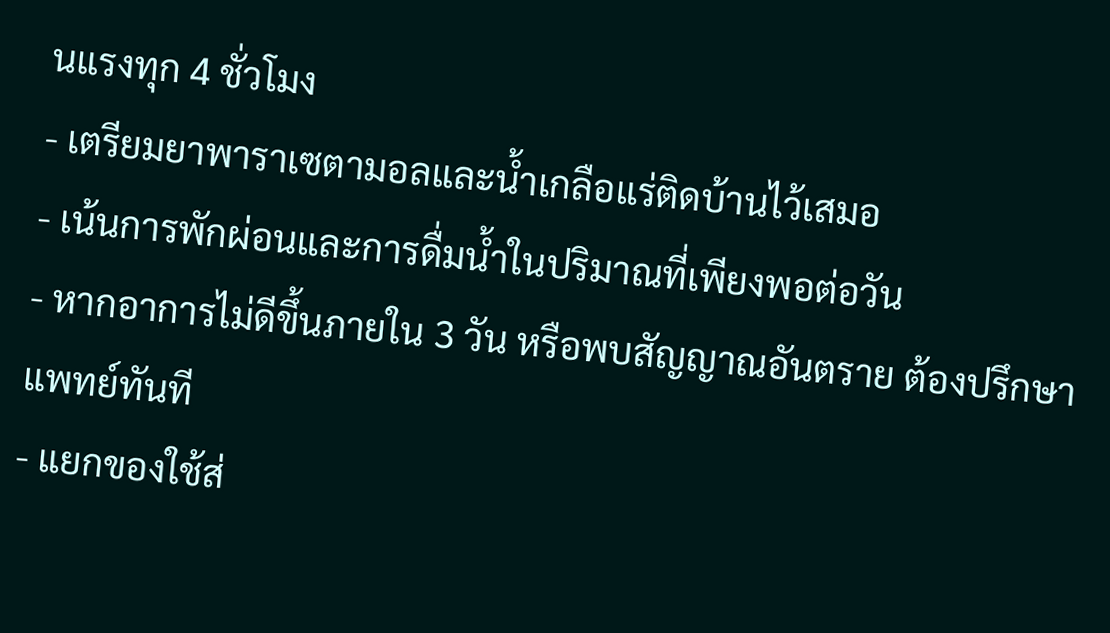นแรงทุก 4 ชั่วโมง
- เตรียมยาพาราเซตามอลและน้ำเกลือแร่ติดบ้านไว้เสมอ
- เน้นการพักผ่อนและการดื่มน้ำในปริมาณที่เพียงพอต่อวัน
- หากอาการไม่ดีขึ้นภายใน 3 วัน หรือพบสัญญาณอันตราย ต้องปรึกษาแพทย์ทันที
- แยกของใช้ส่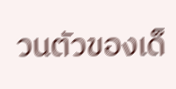วนตัวของเด็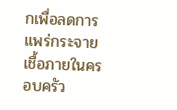กเพื่อลดการแพร่กระจายเชื้อภายในครอบครัว